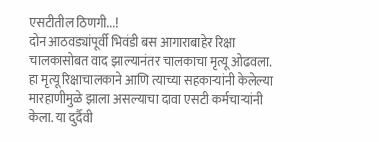एसटीतील ठिणगी...!
दोन आठवड्यांपूर्वी भिवंडी बस आगाराबाहेर रिक्षा चालकासोबत वाद झाल्यानंतर चालकाचा मृत्यू ओढवला. हा मृत्यू रिक्षाचालकाने आणि त्याच्या सहकाऱ्यांनी केलेल्या मारहाणीमुळे झाला असल्याचा दावा एसटी कर्मचाऱ्यांनी केला. या दुर्दैवी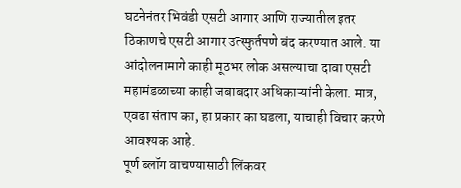घटनेनंतर भिवंडी एसटी आगार आणि राज्यातील इतर ठिकाणचे एसटी आगार उत्स्फुर्तपणे बंद करण्यात आले. या आंदोलनामागे काही मूठभर लोक असल्याचा दावा एसटी महामंडळाच्या काही जबाबदार अधिकाऱ्यांनी केला. मात्र, एवढा संताप का, हा प्रकार का घडला, याचाही विचार करणे आवश्यक आहे.
पूर्ण ब्लॉग वाचण्यासाठी लिंकवर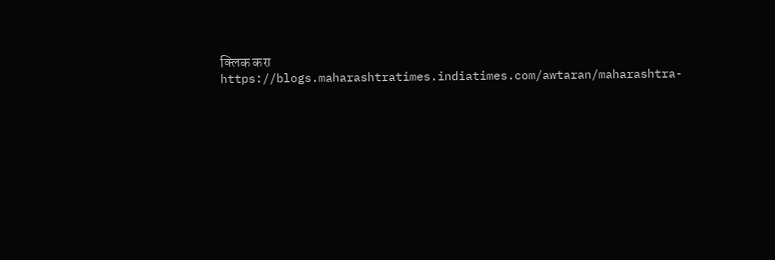क्लिक करा
https://blogs.maharashtratimes.indiatimes.com/awtaran/maharashtra-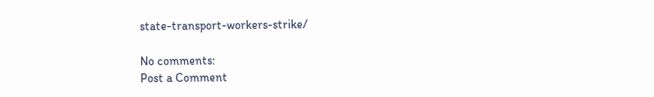state-transport-workers-strike/

No comments:
Post a Comment